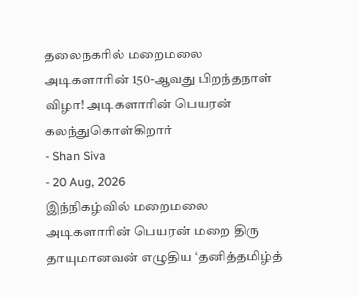தலைநகரில் மறைமலை அடிகளாரின் 150-ஆவது பிறந்தநாள் விழா! அடிகளாரின் பெயரன் கலந்துகொள்கிறார்
- Shan Siva
- 20 Aug, 2026
இந்நிகழ்வில் மறைமலை அடிகளாரின் பெயரன் மறை திரு தாயுமானவன் எழுதிய ‘தனித்தமிழ்த்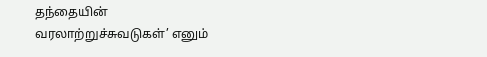தந்தையின்
வரலாற்றுச்சுவடுகள்’ எனும்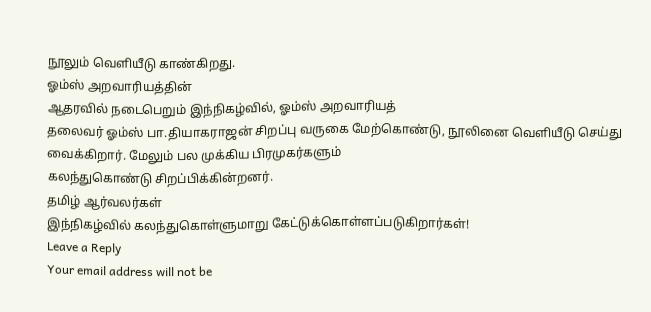நூலும் வெளியீடு காண்கிறது.
ஓம்ஸ் அறவாரியத்தின்
ஆதரவில் நடைபெறும் இந்நிகழ்வில், ஓம்ஸ் அறவாரியத்
தலைவர் ஓம்ஸ் பா.தியாகராஜன் சிறப்பு வருகை மேற்கொண்டு, நூலினை வெளியீடு செய்து வைக்கிறார். மேலும் பல முக்கிய பிரமுகர்களும்
கலந்துகொண்டு சிறப்பிக்கின்றனர்.
தமிழ் ஆர்வலர்கள்
இந்நிகழ்வில் கலந்துகொள்ளுமாறு கேட்டுக்கொள்ளப்படுகிறார்கள்!
Leave a Reply
Your email address will not be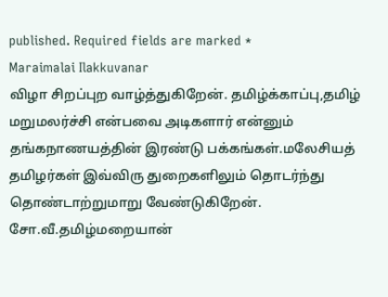published. Required fields are marked *
Maraimalai Ilakkuvanar
விழா சிறப்புற வாழ்த்துகிறேன். தமிழ்க்காப்பு,தமிழ் மறுமலர்ச்சி என்பவை அடிகளார் என்னும் தங்கநாணயத்தின் இரண்டு பக்கங்கள்.மலேசியத் தமிழர்கள் இவ்விரு துறைகளிலும் தொடர்ந்து தொண்டாற்றுமாறு வேண்டுகிறேன்.
சோ.வீ.தமிழ்மறையான்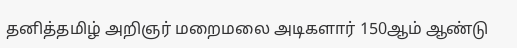தனித்தமிழ் அறிஞர் மறைமலை அடிகளார் 150ஆம் ஆண்டு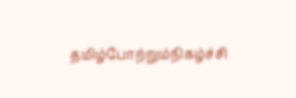தமிழ்போற்றும்நிகழ்ச்சி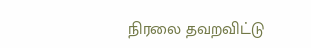நிரலை தவறவிட்டு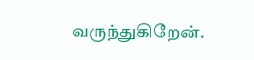வருந்துகிறேன்.